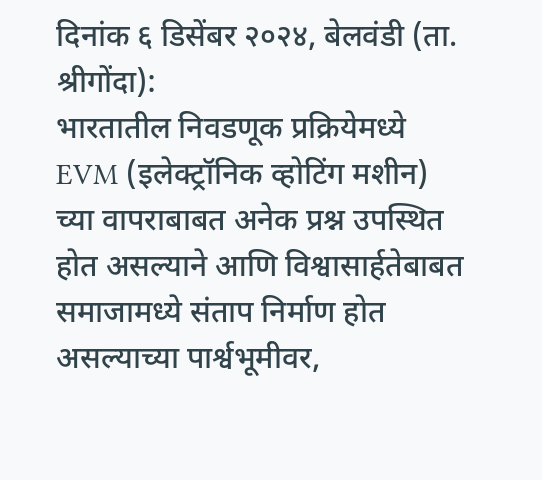दिनांक ६ डिसेंबर २०२४, बेलवंडी (ता. श्रीगोंदा):
भारतातील निवडणूक प्रक्रियेमध्ये EVM (इलेक्ट्रॉनिक व्होटिंग मशीन) च्या वापराबाबत अनेक प्रश्न उपस्थित होत असल्याने आणि विश्वासार्हतेबाबत समाजामध्ये संताप निर्माण होत असल्याच्या पार्श्वभूमीवर,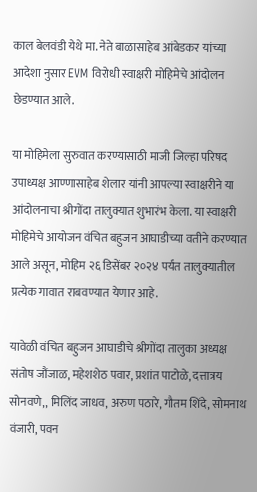काल बेलवंडी येथे मा. नेते बाळासाहेब आंबेडकर यांच्या आदेशा नुसार EVM विरोधी स्वाक्षरी मोहिमेचे आंदोलन छेडण्यात आले.

या मोहिमेला सुरुवात करण्यासाठी माजी जिल्हा परिषद उपाध्यक्ष आण्णासाहेब शेलार यांनी आपल्या स्वाक्षरीने या आंदोलनाचा श्रीगोंदा तालुक्यात शुभारंभ केला. या स्वाक्षरी मोहिमेचे आयोजन वंचित बहुजन आघाडीच्या वतीने करण्यात आले असून, मोहिम २६ डिसेंबर २०२४ पर्यंत तालुक्यातील प्रत्येक गावात राबवण्यात येणार आहे.

यावेळी वंचित बहुजन आघाडीचे श्रीगोंदा तालुका अध्यक्ष संतोष जौंजाळ, महेशशेठ पवार, प्रशांत पाटोळे, दत्तात्रय सोनवणे,, मिलिंद जाधव, अरुण पठारे, गौतम शिंदे, सोमनाथ वंजारी, पवन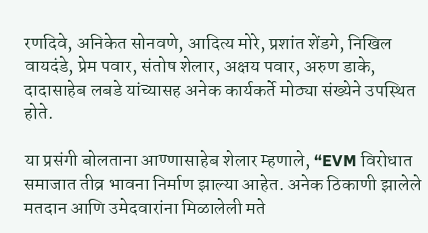रणदिवे, अनिकेत सोनवणे, आदित्य मोरे, प्रशांत शेंडगे, निखिल वायदंडे, प्रेम पवार, संतोष शेलार, अक्षय पवार, अरुण डाके, दादासाहेब लबडे यांच्यासह अनेक कार्यकर्ते मोठ्या संख्येने उपस्थित होते.

या प्रसंगी बोलताना आण्णासाहेब शेलार म्हणाले, “EVM विरोधात समाजात तीव्र भावना निर्माण झाल्या आहेत. अनेक ठिकाणी झालेले मतदान आणि उमेदवारांना मिळालेली मते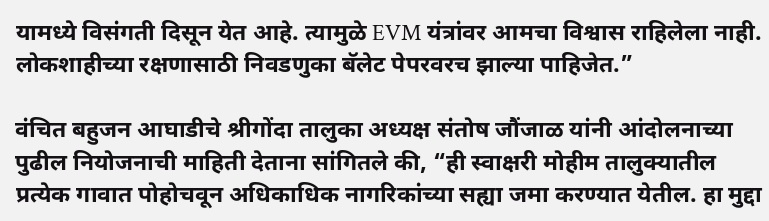यामध्ये विसंगती दिसून येत आहे. त्यामुळे EVM यंत्रांवर आमचा विश्वास राहिलेला नाही. लोकशाहीच्या रक्षणासाठी निवडणुका बॅलेट पेपरवरच झाल्या पाहिजेत.”

वंचित बहुजन आघाडीचे श्रीगोंदा तालुका अध्यक्ष संतोष जौंजाळ यांनी आंदोलनाच्या पुढील नियोजनाची माहिती देताना सांगितले की, “ही स्वाक्षरी मोहीम तालुक्यातील प्रत्येक गावात पोहोचवून अधिकाधिक नागरिकांच्या सह्या जमा करण्यात येतील. हा मुद्दा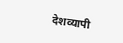देशव्यापी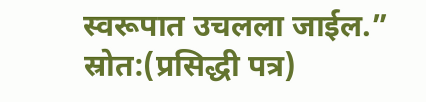स्वरूपात उचलला जाईल.”
स्रोत:(प्रसिद्धी पत्र)